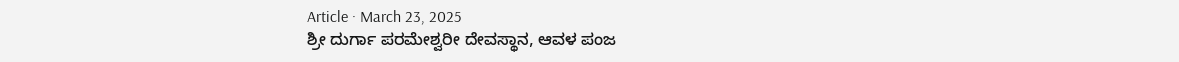Article · March 23, 2025
ಶ್ರೀ ದುರ್ಗಾ ಪರಮೇಶ್ವರೀ ದೇವಸ್ಥಾನ, ಆವಳ ಪಂಜ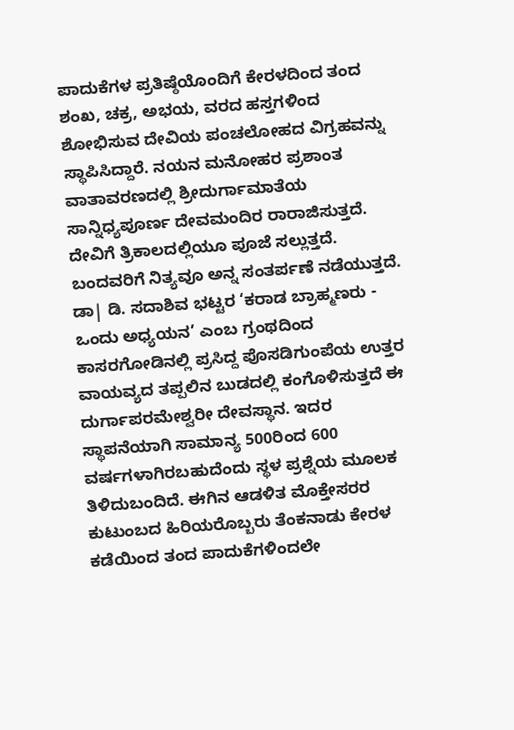ಪಾದುಕೆಗಳ ಪ್ರತಿಷ್ಠೆಯೊಂದಿಗೆ ಕೇರಳದಿಂದ ತಂದ ಶಂಖ, ಚಕ್ರ, ಅಭಯ, ವರದ ಹಸ್ತಗಳಿಂದ ಶೋಭಿಸುವ ದೇವಿಯ ಪಂಚಲೋಹದ ವಿಗ್ರಹವನ್ನು ಸ್ಥಾಪಿಸಿದ್ದಾರೆ. ನಯನ ಮನೋಹರ ಪ್ರಶಾಂತ ವಾತಾವರಣದಲ್ಲಿ ಶ್ರೀದುರ್ಗಾಮಾತೆಯ ಸಾನ್ನಿಧ್ಯಪೂರ್ಣ ದೇವಮಂದಿರ ರಾರಾಜಿಸುತ್ತದೆ. ದೇವಿಗೆ ತ್ರಿಕಾಲದಲ್ಲಿಯೂ ಪೂಜೆ ಸಲ್ಲುತ್ತದೆ. ಬಂದವರಿಗೆ ನಿತ್ಯವೂ ಅನ್ನ ಸಂತರ್ಪಣೆ ನಡೆಯುತ್ತದೆ.
ಡಾ| ಡಿ. ಸದಾಶಿವ ಭಟ್ಟರ ‘ಕರಾಡ ಬ್ರಾಹ್ಮಣರು - ಒಂದು ಅಧ್ಯಯನ’ ಎಂಬ ಗ್ರಂಥದಿಂದ
ಕಾಸರಗೋಡಿನಲ್ಲಿ ಪ್ರಸಿದ್ದ ಪೊಸಡಿಗುಂಪೆಯ ಉತ್ತರ ವಾಯವ್ಯದ ತಪ್ಪಲಿನ ಬುಡದಲ್ಲಿ ಕಂಗೊಳಿಸುತ್ತದೆ ಈ ದುರ್ಗಾಪರಮೇಶ್ವರೀ ದೇವಸ್ಥಾನ. ಇದರ ಸ್ಥಾಪನೆಯಾಗಿ ಸಾಮಾನ್ಯ 500ರಿಂದ 600 ವರ್ಷಗಳಾಗಿರಬಹುದೆಂದು ಸ್ಥಳ ಪ್ರಶ್ನೆಯ ಮೂಲಕ ತಿಳಿದುಬಂದಿದೆ. ಈಗಿನ ಆಡಳಿತ ಮೊಕ್ತೇಸರರ ಕುಟುಂಬದ ಹಿರಿಯರೊಬ್ಬರು ತೆಂಕನಾಡು ಕೇರಳ ಕಡೆಯಿಂದ ತಂದ ಪಾದುಕೆಗಳಿಂದಲೇ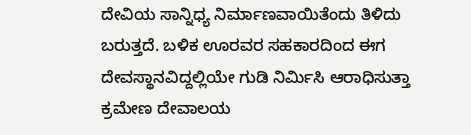ದೇವಿಯ ಸಾನ್ನಿಧ್ಯ ನಿರ್ಮಾಣವಾಯಿತೆಂದು ತಿಳಿದು ಬರುತ್ತದೆ. ಬಳಿಕ ಊರವರ ಸಹಕಾರದಿಂದ ಈಗ ದೇವಸ್ಥಾನವಿದ್ದಲ್ಲಿಯೇ ಗುಡಿ ನಿರ್ಮಿಸಿ ಆರಾಧಿಸುತ್ತಾ ಕ್ರಮೇಣ ದೇವಾಲಯ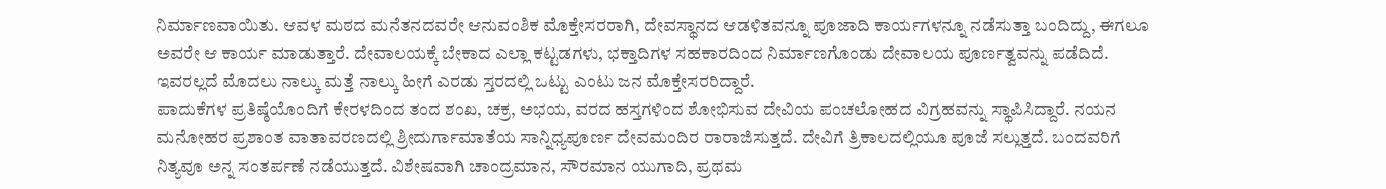ನಿರ್ಮಾಣವಾಯಿತು. ಆವಳ ಮಠದ ಮನೆತನದವರೇ ಆನುವಂಶಿಕ ಮೊಕ್ತೇಸರರಾಗಿ, ದೇವಸ್ಥಾನದ ಆಡಳಿತವನ್ನೂ ಪೂಜಾದಿ ಕಾರ್ಯಗಳನ್ನೂ ನಡೆಸುತ್ತಾ ಬಂದಿದ್ದು, ಈಗಲೂ ಅವರೇ ಆ ಕಾರ್ಯ ಮಾಡುತ್ತಾರೆ. ದೇವಾಲಯಕ್ಕೆ ಬೇಕಾದ ಎಲ್ಲಾ ಕಟ್ಟಡಗಳು, ಭಕ್ತಾದಿಗಳ ಸಹಕಾರದಿಂದ ನಿರ್ಮಾಣಗೊಂಡು ದೇವಾಲಯ ಪೂರ್ಣತ್ವವನ್ನು ಪಡೆದಿದೆ. ಇವರಲ್ಲದೆ ಮೊದಲು ನಾಲ್ಕು ಮತ್ತೆ ನಾಲ್ಕು ಹೀಗೆ ಎರಡು ಸ್ತರದಲ್ಲಿ ಒಟ್ಟು ಎಂಟು ಜನ ಮೊಕ್ತೇಸರರಿದ್ದಾರೆ.
ಪಾದುಕೆಗಳ ಪ್ರತಿಷ್ಠೆಯೊಂದಿಗೆ ಕೇರಳದಿಂದ ತಂದ ಶಂಖ, ಚಕ್ರ, ಅಭಯ, ವರದ ಹಸ್ತಗಳಿಂದ ಶೋಭಿಸುವ ದೇವಿಯ ಪಂಚಲೋಹದ ವಿಗ್ರಹವನ್ನು ಸ್ಥಾಪಿಸಿದ್ದಾರೆ. ನಯನ ಮನೋಹರ ಪ್ರಶಾಂತ ವಾತಾವರಣದಲ್ಲಿ ಶ್ರೀದುರ್ಗಾಮಾತೆಯ ಸಾನ್ನಿಧ್ಯಪೂರ್ಣ ದೇವಮಂದಿರ ರಾರಾಜಿಸುತ್ತದೆ. ದೇವಿಗೆ ತ್ರಿಕಾಲದಲ್ಲಿಯೂ ಪೂಜೆ ಸಲ್ಲುತ್ತದೆ. ಬಂದವರಿಗೆ ನಿತ್ಯವೂ ಅನ್ನ ಸಂತರ್ಪಣೆ ನಡೆಯುತ್ತದೆ. ವಿಶೇಷವಾಗಿ ಚಾಂದ್ರಮಾನ, ಸೌರಮಾನ ಯುಗಾದಿ, ಪ್ರಥಮ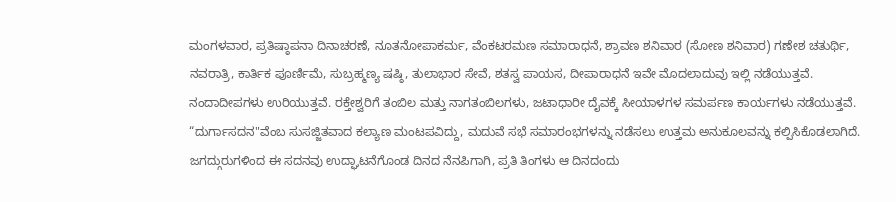ಮಂಗಳವಾರ, ಪ್ರತಿಷ್ಠಾಪನಾ ದಿನಾಚರಣೆ, ನೂತನೋಪಾಕರ್ಮ, ವೆಂಕಟರಮಣ ಸಮಾರಾಧನೆ, ಶ್ರಾವಣ ಶನಿವಾರ (ಸೋಣ ಶನಿವಾರ) ಗಣೇಶ ಚತುರ್ಥಿ, ನವರಾತ್ರಿ, ಕಾರ್ತಿಕ ಪೂರ್ಣಿಮೆ, ಸುಬ್ರಹ್ಮಣ್ಯ ಷಷ್ಠಿ, ತುಲಾಭಾರ ಸೇವೆ, ಶತಸ್ವ ಪಾಯಸ, ದೀಪಾರಾಧನೆ ಇವೇ ಮೊದಲಾದುವು ಇಲ್ಲಿ ನಡೆಯುತ್ತವೆ. ನಂದಾದೀಪಗಳು ಉರಿಯುತ್ತವೆ. ರಕ್ತೇಶ್ವರಿಗೆ ತಂಬಿಲ ಮತ್ತು ನಾಗತಂಬಿಲಗಳು, ಜಟಾಧಾರೀ ದೈವಕ್ಕೆ ಸೀಯಾಳಗಳ ಸಮರ್ಪಣ ಕಾರ್ಯಗಳು ನಡೆಯುತ್ತವೆ.
“ದುರ್ಗಾಸದನ"ವೆಂಬ ಸುಸಜ್ಜಿತವಾದ ಕಲ್ಯಾಣ ಮಂಟಪವಿದ್ದು, ಮದುವೆ ಸಭೆ ಸಮಾರಂಭಗಳನ್ನು ನಡೆಸಲು ಉತ್ತಮ ಅನುಕೂಲವನ್ನು ಕಲ್ಪಿಸಿಕೊಡಲಾಗಿದೆ. ಜಗದ್ಗುರುಗಳಿಂದ ಈ ಸದನವು ಉದ್ಘಾಟನೆಗೊಂಡ ದಿನದ ನೆನಪಿಗಾಗಿ, ಪ್ರತಿ ತಿಂಗಳು ಆ ದಿನದಂದು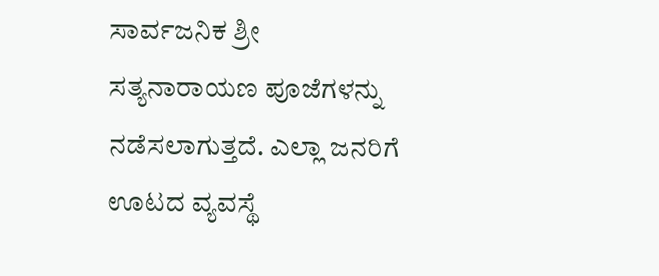ಸಾರ್ವಜನಿಕ ಶ್ರೀ ಸತ್ಯನಾರಾಯಣ ಪೂಜೆಗಳನ್ನು ನಡೆಸಲಾಗುತ್ತದೆ. ಎಲ್ಲಾ ಜನರಿಗೆ ಊಟದ ವ್ಯವಸ್ಥೆ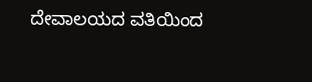ದೇವಾಲಯದ ವತಿಯಿಂದ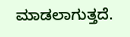ಮಾಡಲಾಗುತ್ತದೆ.